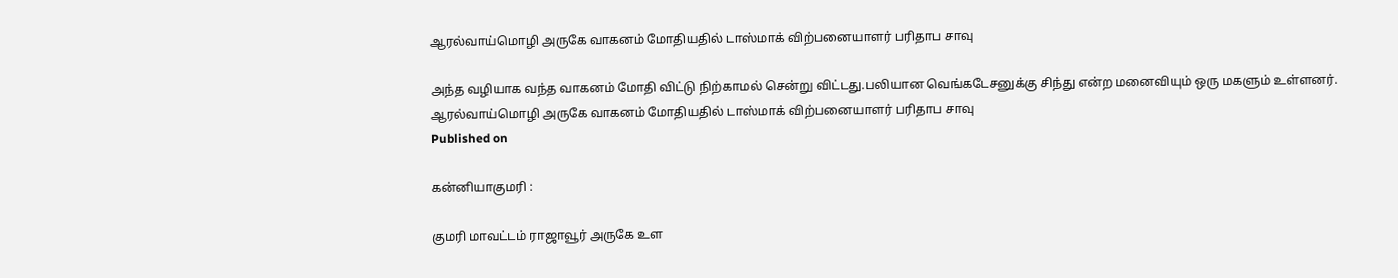ஆரல்வாய்மொழி அருகே வாகனம் மோதியதில் டாஸ்மாக் விற்பனையாளர் பரிதாப சாவு

அந்த வழியாக வந்த வாகனம் மோதி விட்டு நிற்காமல் சென்று விட்டது.பலியான வெங்கடேசனுக்கு சிந்து என்ற மனைவியும் ஒரு மகளும் உள்ளனர்.
ஆரல்வாய்மொழி அருகே வாகனம் மோதியதில் டாஸ்மாக் விற்பனையாளர் பரிதாப சாவு
Published on

கன்னியாகுமரி :

குமரி மாவட்டம் ராஜாவூர் அருகே உள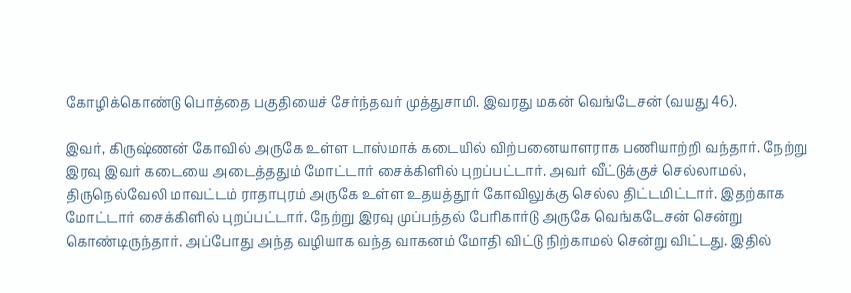கோழிக்கொண்டு பொத்தை பகுதியைச் சேர்ந்தவர் முத்துசாமி. இவரது மகன் வெங்டேசன் (வயது 46).

இவர், கிருஷ்ணன் கோவில் அருகே உள்ள டாஸ்மாக் கடையில் விற்பனையாளராக பணியாற்றி வந்தார். நேற்று இரவு இவர் கடையை அடைத்ததும் மோட்டார் சைக்கிளில் புறப்பட்டார். அவர் வீட்டுக்குச் செல்லாமல், திருநெல்வேலி மாவட்டம் ராதாபுரம் அருகே உள்ள உதயத்தூர் கோவிலுக்கு செல்ல திட்டமிட்டார். இதற்காக மோட்டார் சைக்கிளில் புறப்பட்டார். நேற்று இரவு முப்பந்தல் பேரிகார்டு அருகே வெங்கடேசன் சென்று கொண்டிருந்தார். அப்போது அந்த வழியாக வந்த வாகனம் மோதி விட்டு நிற்காமல் சென்று விட்டது. இதில்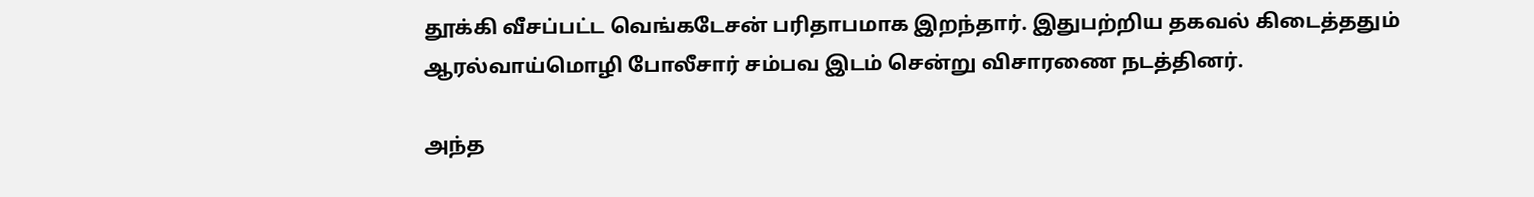தூக்கி வீசப்பட்ட வெங்கடேசன் பரிதாபமாக இறந்தார். இதுபற்றிய தகவல் கிடைத்ததும் ஆரல்வாய்மொழி போலீசார் சம்பவ இடம் சென்று விசாரணை நடத்தினர்.

அந்த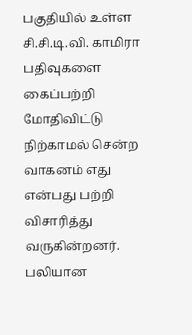பகுதியில் உள்ள சி.சி.டி.வி. காமிரா பதிவுகளை கைப்பற்றி மோதிவிட்டு நிற்காமல் சென்ற வாகனம் எது என்பது பற்றி விசாரித்து வருகின்றனர். பலியான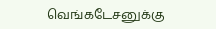வெங்கடேசனுக்கு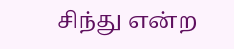சிந்து என்ற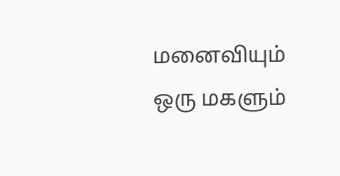மனைவியும் ஒரு மகளும்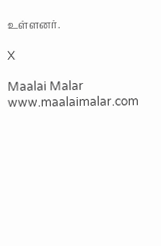உள்ளனர்.

X

Maalai Malar
www.maalaimalar.com